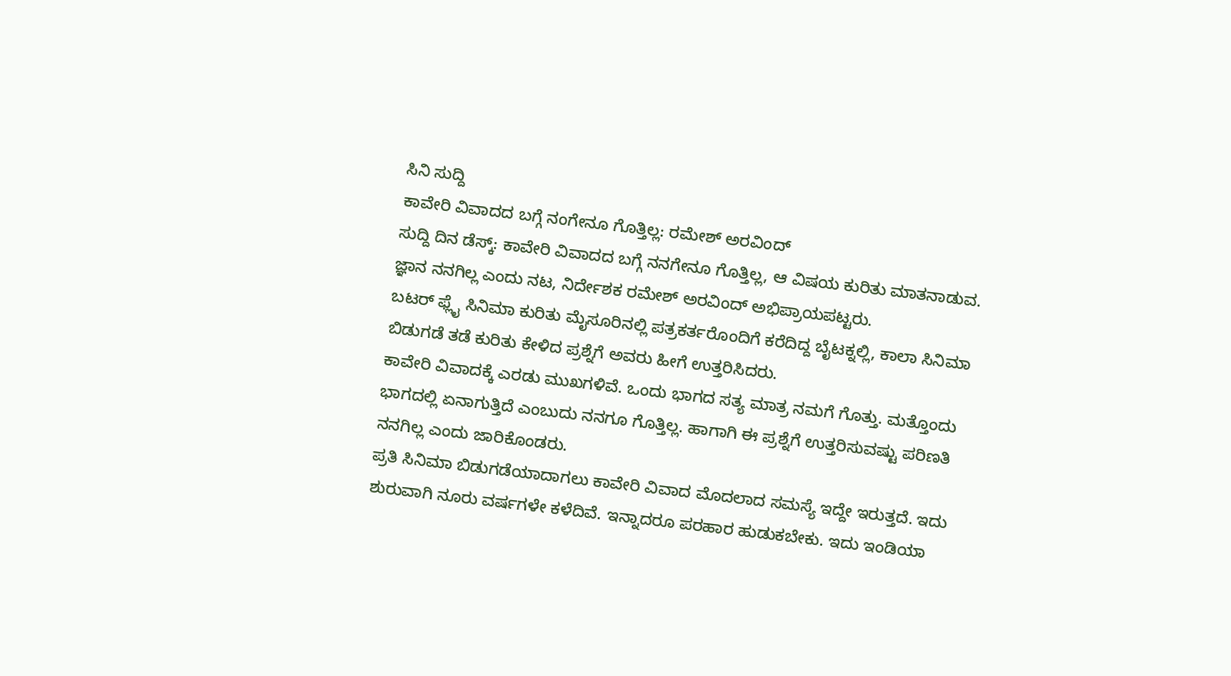ಸಿನಿ ಸುದ್ದಿ
ಕಾವೇರಿ ವಿವಾದದ ಬಗ್ಗೆ ನಂಗೇನೂ ಗೊತ್ತಿಲ್ಲ: ರಮೇಶ್ ಅರವಿಂದ್
ಸುದ್ದಿ ದಿನ ಡೆಸ್ಕ್: ಕಾವೇರಿ ವಿವಾದದ ಬಗ್ಗೆ ನನಗೇನೂ ಗೊತ್ತಿಲ್ಲ, ಆ ವಿಷಯ ಕುರಿತು ಮಾತನಾಡುವ. ಜ್ಞಾನ ನನಗಿಲ್ಲ ಎಂದು ನಟ, ನಿರ್ದೇಶಕ ರಮೇಶ್ ಅರವಿಂದ್ ಅಭಿಪ್ರಾಯಪಟ್ಟರು.
ಬಟರ್ ಫ್ಲೈ ಸಿನಿಮಾ ಕುರಿತು ಮೈಸೂರಿನಲ್ಲಿ ಪತ್ರಕರ್ತರೊಂದಿಗೆ ಕರೆದಿದ್ದ ಬೈಟಕ್ನಲ್ಲಿ, ಕಾಲಾ ಸಿನಿಮಾ ಬಿಡುಗಡೆ ತಡೆ ಕುರಿತು ಕೇಳಿದ ಪ್ರಶ್ನೆಗೆ ಅವರು ಹೀಗೆ ಉತ್ತರಿಸಿದರು.
ಕಾವೇರಿ ವಿವಾದಕ್ಕೆ ಎರಡು ಮುಖಗಳಿವೆ. ಒಂದು ಭಾಗದ ಸತ್ಯ ಮಾತ್ರ ನಮಗೆ ಗೊತ್ತು. ಮತ್ತೊಂದು ಭಾಗದಲ್ಲಿ ಏನಾಗುತ್ತಿದೆ ಎಂಬುದು ನನಗೂ ಗೊತ್ತಿಲ್ಲ. ಹಾಗಾಗಿ ಈ ಪ್ರಶ್ನೆಗೆ ಉತ್ತರಿಸುವಷ್ಟು ಪರಿಣತಿ ನನಗಿಲ್ಲ ಎಂದು ಜಾರಿಕೊಂಡರು.
ಪ್ರತಿ ಸಿನಿಮಾ ಬಿಡುಗಡೆಯಾದಾಗಲು ಕಾವೇರಿ ವಿವಾದ ಮೊದಲಾದ ಸಮಸ್ಯೆ ಇದ್ದೇ ಇರುತ್ತದೆ. ಇದು ಶುರುವಾಗಿ ನೂರು ವರ್ಷಗಳೇ ಕಳೆದಿವೆ. ಇನ್ನಾದರೂ ಪರಹಾರ ಹುಡುಕಬೇಕು. ಇದು ಇಂಡಿಯಾ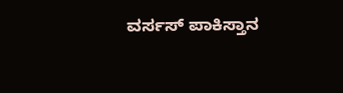ವರ್ಸಸ್ ಪಾಕಿಸ್ತಾನ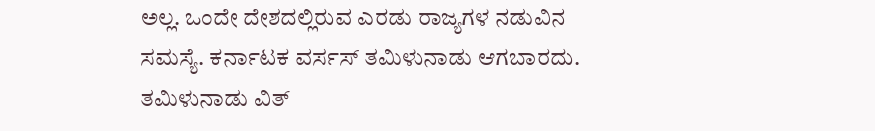ಅಲ್ಲ. ಒಂದೇ ದೇಶದಲ್ಲಿರುವ ಎರಡು ರಾಜ್ಯಗಳ ನಡುವಿನ ಸಮಸ್ಯೆ. ಕರ್ನಾಟಕ ವರ್ಸಸ್ ತಮಿಳುನಾಡು ಆಗಬಾರದು. ತಮಿಳುನಾಡು ವಿತ್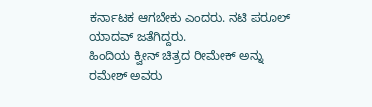ಕರ್ನಾಟಕ ಆಗಬೇಕು ಎಂದರು. ನಟಿ ಪರೂಲ್ ಯಾದವ್ ಜತೆಗಿದ್ದರು.
ಹಿಂದಿಯ ಕ್ವೀನ್ ಚಿತ್ರದ ರೀಮೇಕ್ ಅನ್ನು ರಮೇಶ್ ಅವರು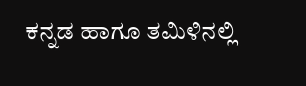ಕನ್ನಡ ಹಾಗೂ ತಮಿಳಿನಲ್ಲಿ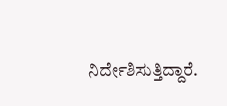ನಿರ್ದೇಶಿಸುತ್ತಿದ್ದಾರೆ.